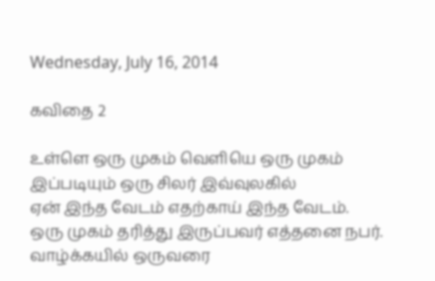Wednesday, July 16, 2014

கவிதை 2

உள்ளெ ஒரு முகம் வெளியெ ஒரு முகம்
இப்படியும் ஒரு சிலர் இவ்வுலகில்
ஏன் இந்த வேடம் எதற்காய் இந்த வேடம்.
ஒரு முகம் தரித்து இருப்பவர் எத்தனை நபர்.
வாழ்க்கயில் ஒருவரை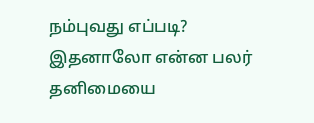நம்புவது எப்படி?
இதனாலோ என்ன பலர்
தனிமையை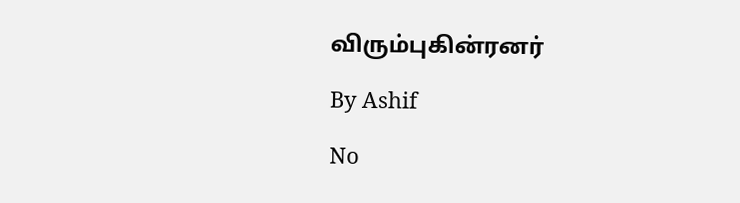விரும்புகின்ரனர்

By Ashif

No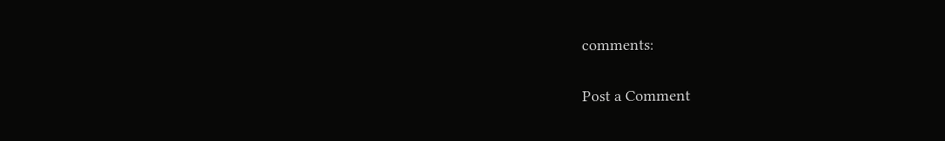comments:

Post a Comment